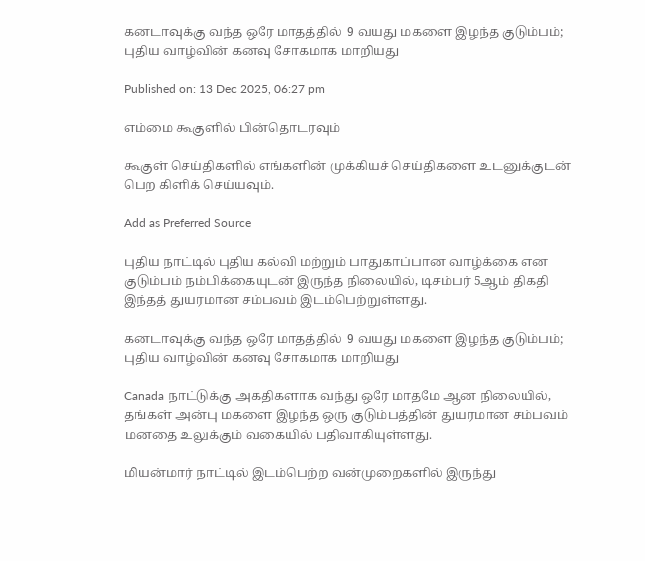கனடாவுக்கு வந்த ஒரே மாதத்தில்  9 வயது மகளை இழந்த குடும்பம்; புதிய வாழ்வின் கனவு சோகமாக மாறியது

Published on: 13 Dec 2025, 06:27 pm

எம்மை கூகுளில் பின்தொடரவும்

கூகுள் செய்திகளில் எங்களின் முக்கியச் செய்திகளை உடனுக்குடன் பெற கிளிக் செய்யவும்.

Add as Preferred Source

புதிய நாட்டில் புதிய கல்வி மற்றும் பாதுகாப்பான வாழ்க்கை என குடும்பம் நம்பிக்கையுடன் இருந்த நிலையில், டிசம்பர் 5ஆம் திகதி இந்தத் துயரமான சம்பவம் இடம்பெற்றுள்ளது.

கனடாவுக்கு வந்த ஒரே மாதத்தில்  9 வயது மகளை இழந்த குடும்பம்; புதிய வாழ்வின் கனவு சோகமாக மாறியது

Canada நாட்டுக்கு அகதிகளாக வந்து ஒரே மாதமே ஆன நிலையில், தங்கள் அன்பு மகளை இழந்த ஒரு குடும்பத்தின் துயரமான சம்பவம் மனதை உலுக்கும் வகையில் பதிவாகியுள்ளது.

மியன்மார் நாட்டில் இடம்பெற்ற வன்முறைகளில் இருந்து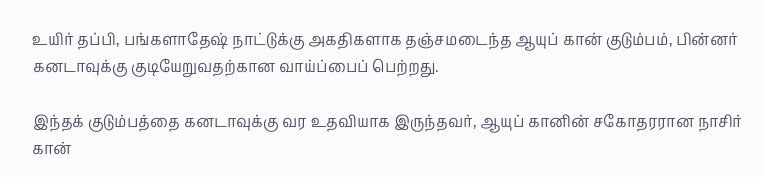உயிர் தப்பி, பங்களாதேஷ் நாட்டுக்கு அகதிகளாக தஞ்சமடைந்த ஆயுப் கான் குடும்பம், பின்னர் கனடாவுக்கு குடியேறுவதற்கான வாய்ப்பைப் பெற்றது.

இந்தக் குடும்பத்தை கனடாவுக்கு வர உதவியாக இருந்தவர், ஆயுப் கானின் சகோதரரான நாசிர் கான்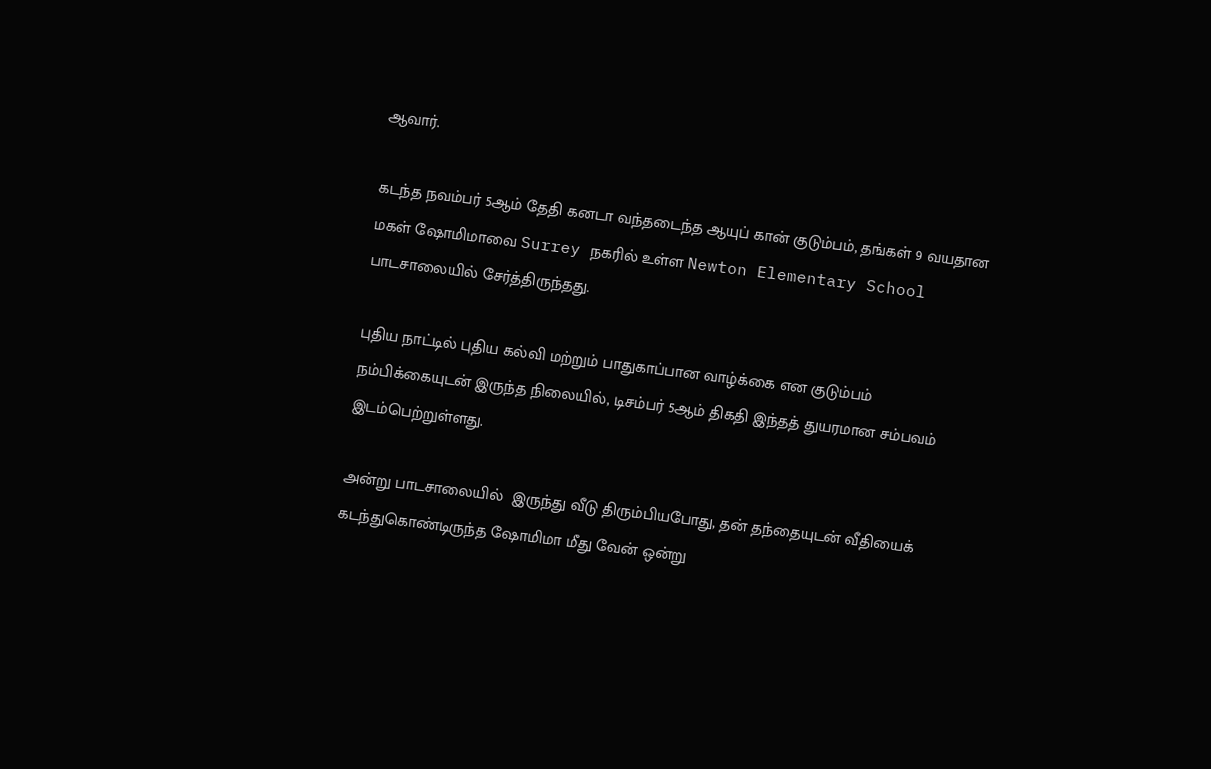ஆவார்.

கடந்த நவம்பர் 5ஆம் தேதி கனடா வந்தடைந்த ஆயுப் கான் குடும்பம், தங்கள் 9 வயதான மகள் ஷோமிமாவை Surrey நகரில் உள்ள Newton Elementary School பாடசாலையில் சேர்த்திருந்தது.

புதிய நாட்டில் புதிய கல்வி மற்றும் பாதுகாப்பான வாழ்க்கை என குடும்பம் நம்பிக்கையுடன் இருந்த நிலையில், டிசம்பர் 5ஆம் திகதி இந்தத் துயரமான சம்பவம் இடம்பெற்றுள்ளது.

அன்று பாடசாலையில்  இருந்து வீடு திரும்பியபோது, தன் தந்தையுடன் வீதியைக் கடந்துகொண்டிருந்த ஷோமிமா மீது வேன் ஒன்று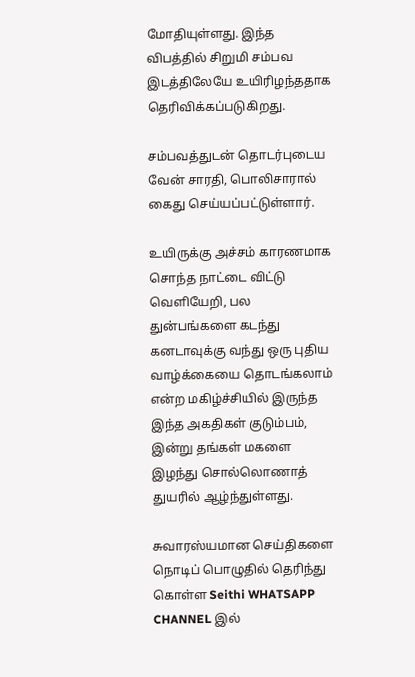மோதியுள்ளது. இந்த விபத்தில் சிறுமி சம்பவ இடத்திலேயே உயிரிழந்ததாக தெரிவிக்கப்படுகிறது.

சம்பவத்துடன் தொடர்புடைய வேன் சாரதி, பொலிசாரால் கைது செய்யப்பட்டுள்ளார்.

உயிருக்கு அச்சம் காரணமாக சொந்த நாட்டை விட்டு வெளியேறி, பல துன்பங்களை கடந்து கனடாவுக்கு வந்து ஒரு புதிய வாழ்க்கையை தொடங்கலாம் என்ற மகிழ்ச்சியில் இருந்த இந்த அகதிகள் குடும்பம், இன்று தங்கள் மகளை இழந்து சொல்லொணாத் துயரில் ஆழ்ந்துள்ளது.

சுவாரஸ்யமான செய்திகளை நொடிப் பொழுதில் தெரிந்து கொள்ள Seithi WHATSAPP CHANNEL இல்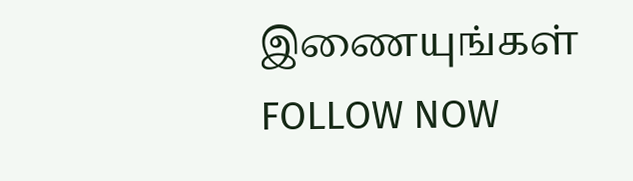இணையுங்கள் FOLLOW NOW